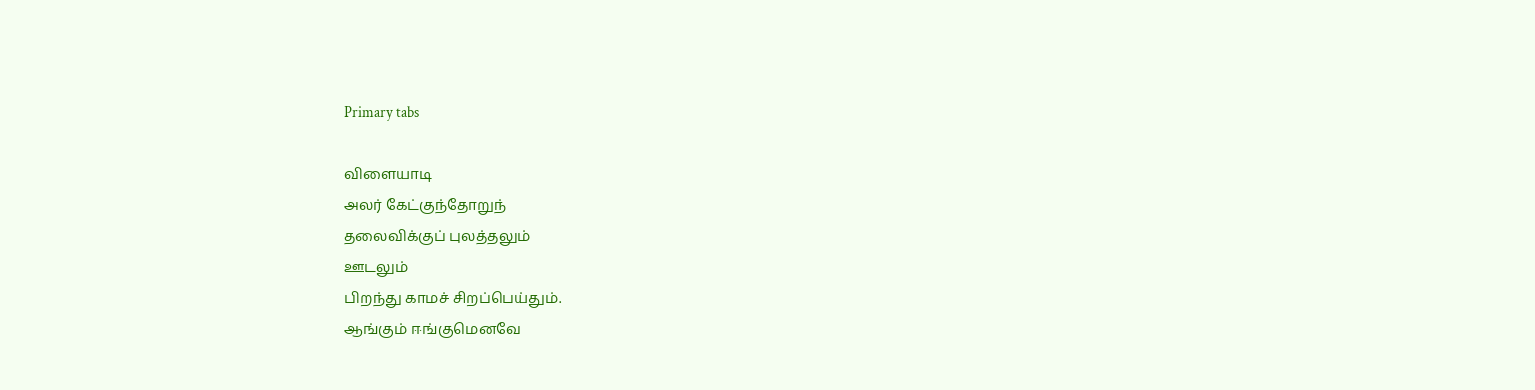Primary tabs

விளையாடி
அலர் கேட்குந்தோறுந்
தலைவிக்குப் புலத்தலும்
ஊடலும்
பிறந்து காமச் சிறப்பெய்தும்.
ஆங்கும் ஈங்குமெனவே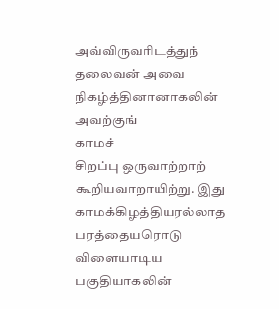அவ்விருவரிடத்துந்
தலைவன் அவை நிகழ்த்தினானாகலின் அவற்குங்
காமச்
சிறப்பு ஒருவாற்றாற்
கூறியவாறாயிற்று. இது
காமக்கிழத்தியரல்லாத
பரத்தையரொடு விளையாடிய பகுதியாகலின்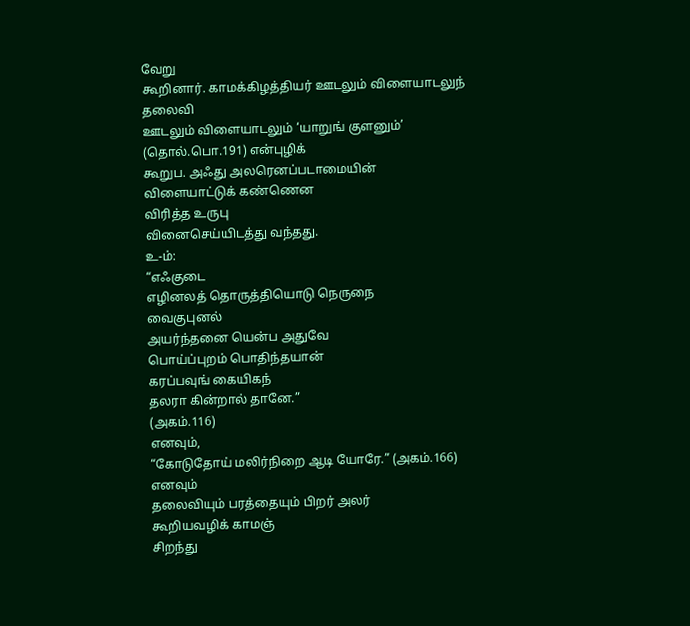வேறு
கூறினார். காமக்கிழத்தியர் ஊடலும் விளையாடலுந்
தலைவி
ஊடலும் விளையாடலும் ‘யாறுங் குளனும்’
(தொல்.பொ.191) என்புழிக்
கூறுப. அஃது அலரெனப்படாமையின்
விளையாட்டுக் கண்ணென
விரித்த உருபு
வினைசெய்யிடத்து வந்தது.
உ-ம்:
“எஃகுடை
எழினலத் தொருத்தியொடு நெருநை
வைகுபுனல்
அயர்ந்தனை யென்ப அதுவே
பொய்ப்புறம் பொதிந்தயான்
கரப்பவுங் கையிகந்
தலரா கின்றால் தானே.”
(அகம்.116)
எனவும்,
“கோடுதோய் மலிர்நிறை ஆடி யோரே.” (அகம்.166)
எனவும்
தலைவியும் பரத்தையும் பிறர் அலர்
கூறியவழிக் காமஞ்
சிறந்து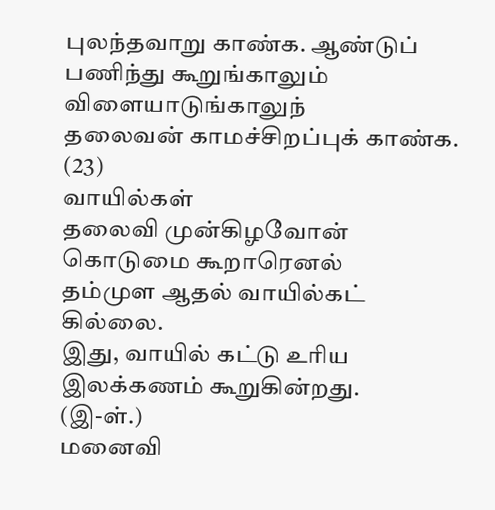புலந்தவாறு காண்க. ஆண்டுப்
பணிந்து கூறுங்காலும்
விளையாடுங்காலுந்
தலைவன் காமச்சிறப்புக் காண்க.
(23)
வாயில்கள்
தலைவி முன்கிழவோன் கொடுமை கூறாரெனல்
தம்முள ஆதல் வாயில்கட் கில்லை.
இது, வாயில் கட்டு உரிய இலக்கணம் கூறுகின்றது.
(இ-ள்.)
மனைவி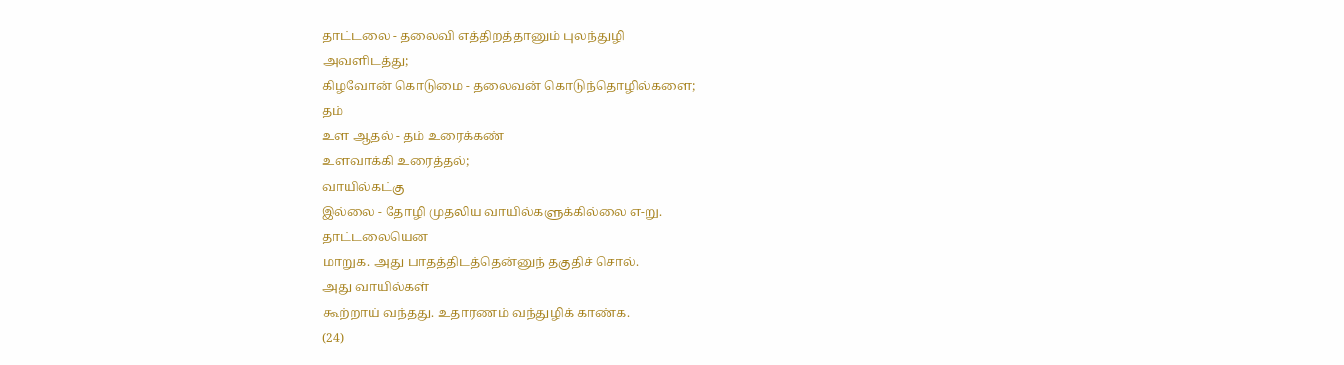தாட்டலை - தலைவி எத்திறத்தானும் புலந்துழி
அவளிடத்து;
கிழவோன் கொடுமை - தலைவன் கொடுந்தொழில்களை;
தம்
உள ஆதல் - தம் உரைக்கண்
உளவாக்கி உரைத்தல்;
வாயில்கட்கு
இல்லை - தோழி முதலிய வாயில்களுக்கில்லை எ-று.
தாட்டலையென
மாறுக. அது பாதத்திடத்தென்னுந் தகுதிச் சொல்.
அது வாயில்கள்
கூற்றாய் வந்தது. உதாரணம் வந்துழிக் காண்க.
(24)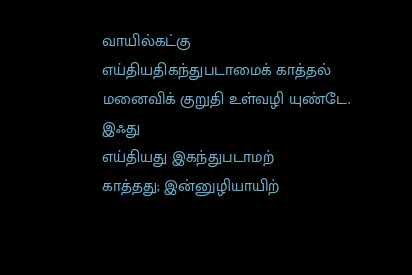வாயில்கட்கு
எய்தியதிகந்துபடாமைக் காத்தல்
மனைவிக் குறுதி உள்வழி யுண்டே.
இஃது
எய்தியது இகந்துபடாமற்
காத்தது; இன்னுழியாயிற்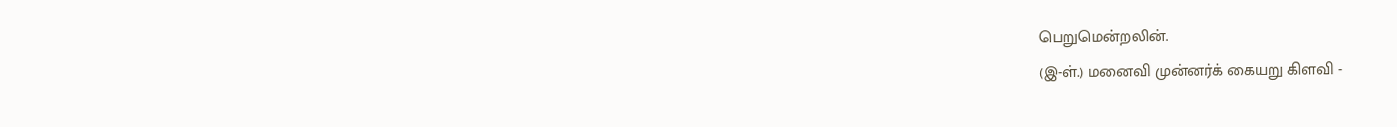பெறுமென்றலின்.
(இ-ள்.) மனைவி முன்னர்க் கையறு கிளவி -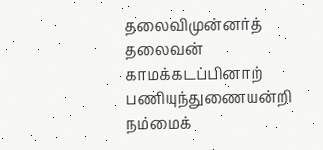தலைவிமுன்னர்த்
தலைவன் காமக்கடப்பினாற் பணியுந்துணையன்றி நம்மைக்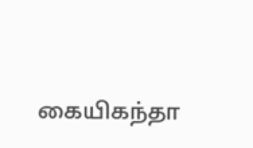கையிகந்தா